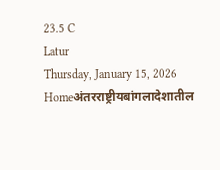23.5 C
Latur
Thursday, January 15, 2026
Homeअंतरराष्ट्रीयबांगलादेशातील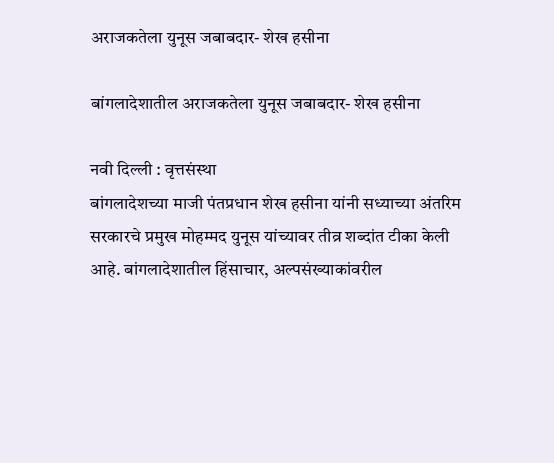अराजकतेला युनूस जबाबदार- शेख हसीना

बांगलादेशातील अराजकतेला युनूस जबाबदार- शेख हसीना

नवी दिल्ली : वृत्तसंस्था
बांगलादेशच्या माजी पंतप्रधान शेख हसीना यांनी सध्याच्या अंतरिम सरकारचे प्रमुख मोहम्मद युनूस यांच्यावर तीव्र शब्दांत टीका केली आहे. बांगलादेशातील हिंसाचार, अल्पसंख्याकांवरील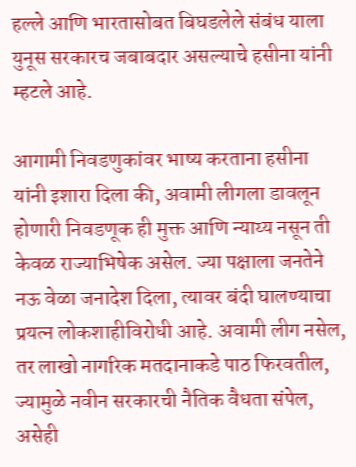हल्ले आणि भारतासोबत बिघडलेले संबंध याला युनूस सरकारच जबाबदार असल्याचे हसीना यांनी म्हटले आहे.

आगामी निवडणुकांवर भाष्य करताना हसीना यांनी इशारा दिला की, अवामी लीगला डावलून होणारी निवडणूक ही मुक्त आणि न्याय्य नसून ती केवळ राज्याभिषेक असेल. ज्या पक्षाला जनतेने नऊ वेळा जनादेश दिला, त्यावर बंदी घालण्याचा प्रयत्न लोकशाहीविरोधी आहे. अवामी लीग नसेल, तर लाखो नागरिक मतदानाकडे पाठ फिरवतील, ज्यामुळे नवीन सरकारची नैतिक वैधता संपेल, असेही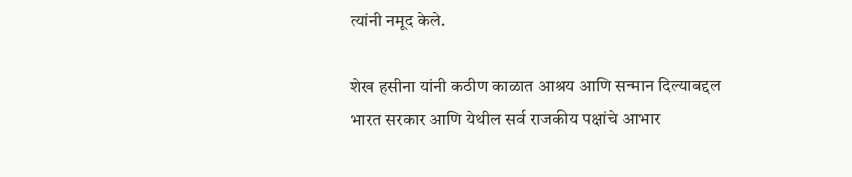त्यांनी नमूद केले.

शेख हसीना यांनी कठीण काळात आश्रय आणि सन्मान दिल्याबद्दल भारत सरकार आणि येथील सर्व राजकीय पक्षांचे आभार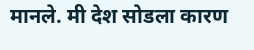मानले. मी देश सोडला कारण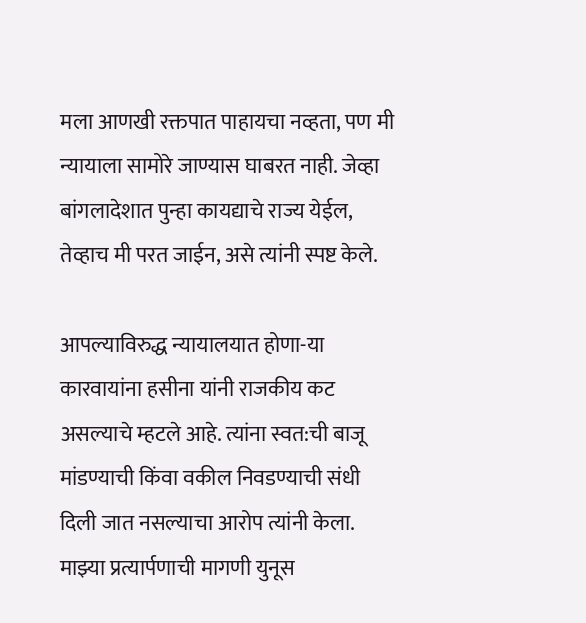मला आणखी रक्तपात पाहायचा नव्हता, पण मी न्यायाला सामोरे जाण्यास घाबरत नाही. जेव्हा बांगलादेशात पुन्हा कायद्याचे राज्य येईल, तेव्हाच मी परत जाईन, असे त्यांनी स्पष्ट केले.

आपल्याविरुद्ध न्यायालयात होणा-या कारवायांना हसीना यांनी राजकीय कट असल्याचे म्हटले आहे. त्यांना स्वत:ची बाजू मांडण्याची किंवा वकील निवडण्याची संधी दिली जात नसल्याचा आरोप त्यांनी केला. माझ्या प्रत्यार्पणाची मागणी युनूस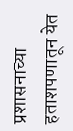प्रशासनाच्या हताशपणातून येत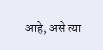आहे, असे त्या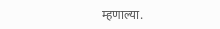म्हणाल्या.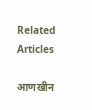Related Articles

आणखीन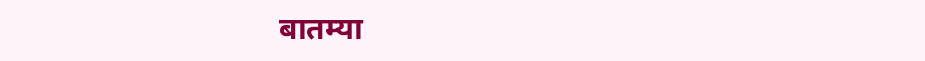बातम्या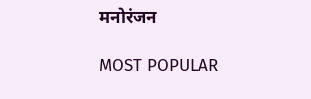मनोरंजन

MOST POPULAR